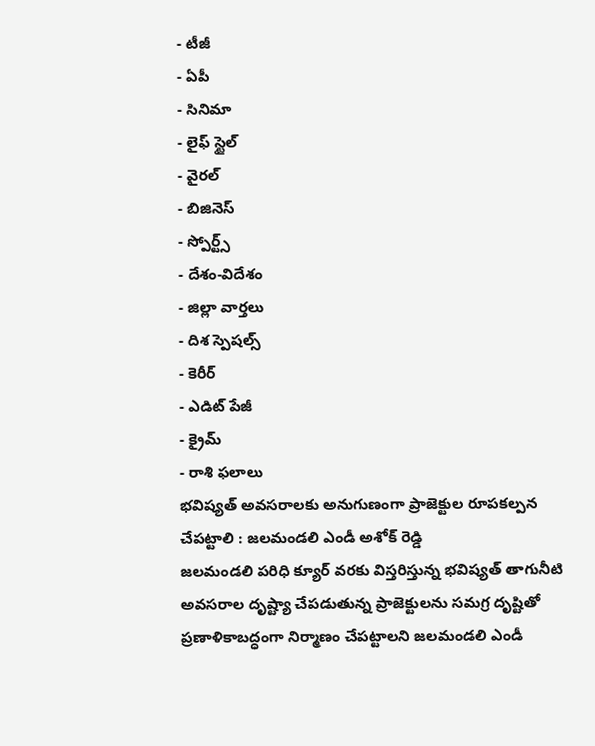- టీజీ
- ఏపీ
- సినిమా
- లైఫ్ స్టైల్
- వైరల్
- బిజినెస్
- స్పోర్ట్స్
- దేశం-విదేశం
- జిల్లా వార్తలు
- దిశ స్పెషల్స్
- కెరీర్
- ఎడిట్ పేజీ
- క్రైమ్
- రాశి ఫలాలు
భవిష్యత్ అవసరాలకు అనుగుణంగా ప్రాజెక్టుల రూపకల్పన చేపట్టాలి : జలమండలి ఎండీ అశోక్ రెడ్డి
జలమండలి పరిధి క్యూర్ వరకు విస్తరిస్తున్న భవిష్యత్ తాగునీటి అవసరాల దృష్ట్యా చేపడుతున్న ప్రాజెక్టులను సమగ్ర దృష్టితో ప్రణాళికాబద్ధంగా నిర్మాణం చేపట్టాలని జలమండలి ఎండీ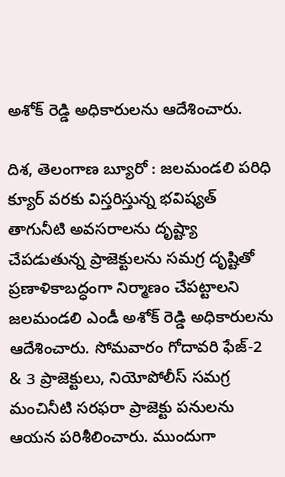అశోక్ రెడ్డి అధికారులను ఆదేశించారు.

దిశ, తెలంగాణ బ్యూరో : జలమండలి పరిధి క్యూర్ వరకు విస్తరిస్తున్న భవిష్యత్ తాగునీటి అవసరాలను దృష్ట్యా చేపడుతున్న ప్రాజెక్టులను సమగ్ర దృష్టితో ప్రణాళికాబద్ధంగా నిర్మాణం చేపట్టాలని జలమండలి ఎండీ అశోక్ రెడ్డి అధికారులను ఆదేశించారు. సోమవారం గోదావరి ఫేజ్-2 & 3 ప్రాజెక్టులు, నియోపోలీస్ సమగ్ర మంచినీటి సరఫరా ప్రాజెక్టు పనులను ఆయన పరిశీలించారు. ముందుగా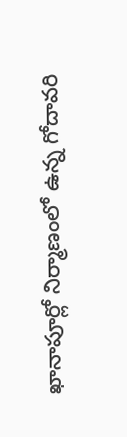ఖానాపూర్లో నిర్మాణంలో ఉన్న గోదావరి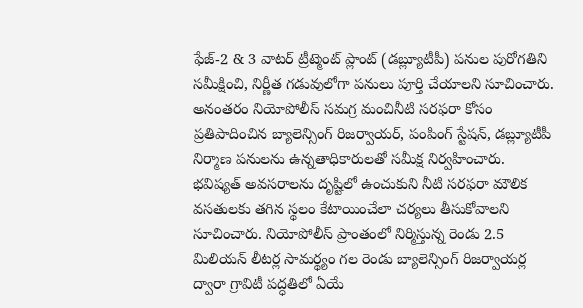ఫేజ్-2 & 3 వాటర్ ట్రీట్మెంట్ ప్లాంట్ (డబ్ల్యూటీపీ) పనుల పురోగతిని సమీక్షించి, నిర్ణీత గడువులోగా పనులు పూర్తి చేయాలని సూచించారు. అనంతరం నియోపోలీస్ సమగ్ర మంచినీటి సరఫరా కోసం ప్రతిపాదించిన బ్యాలెన్సింగ్ రిజర్వాయర్, పంపింగ్ స్టేషన్, డబ్ల్యూటీపీ నిర్మాణ పనులను ఉన్నతాధికారులతో సమీక్ష నిర్వహించారు. భవిష్యత్ అవసరాలను దృష్టిలో ఉంచుకుని నీటి సరఫరా మౌలిక వసతులకు తగిన స్థలం కేటాయించేలా చర్యలు తీసుకోవాలని సూచించారు. నియోపోలీస్ ప్రాంతంలో నిర్మిస్తున్న రెండు 2.5 మిలియన్ లీటర్ల సామర్థ్యం గల రెండు బ్యాలెన్సింగ్ రిజర్వాయర్ల ద్వారా గ్రావిటీ పద్ధతిలో ఏయే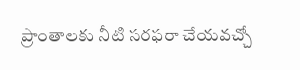ప్రాంతాలకు నీటి సరఫరా చేయవచ్చో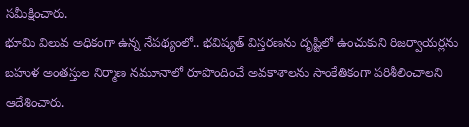సమీక్షించారు.
భూమి విలువ అధికంగా ఉన్న నేపథ్యంలో.. భవిష్యత్ విస్తరణను దృష్టిలో ఉంచుకుని రిజర్వాయర్లను బహుళ అంతస్తుల నిర్మాణ నమూనాలో రూపొందించే అవకాశాలను సాంకేతికంగా పరిశీలించాలని ఆదేశించారు.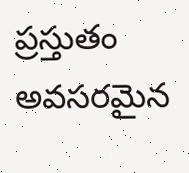ప్రస్తుతం అవసరమైన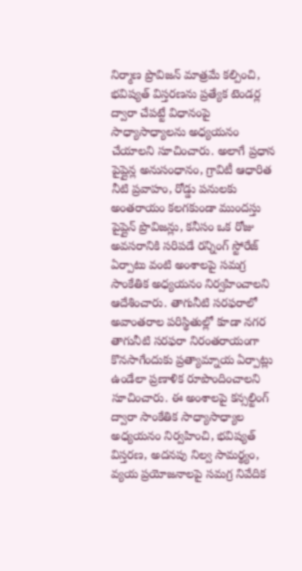నిర్మాణ ప్రొవిజన్ మాత్రమే కల్పించి, భవిష్యత్ విస్తరణను ప్రత్యేక టెండర్ల ద్వారా చేపట్టే విధానంపై సాధ్యాసాధ్యాలను అధ్యయనం చేయాలని సూచించారు. అలాగే ప్రధాన పైప్లైన్ల అనుసంధానం, గ్రావిటీ ఆధారిత నీటి ప్రవాహం, రోడ్డు పనులకు అంతరాయం కలగకుండా ముందస్తు పైప్లైన్ ప్రొవిజన్లు, కనీసం ఒక రోజు అవసరానికి సరిపడే రన్నింగ్ స్టోరేజ్ ఏర్పాటు వంటి అంశాలపై సమగ్ర సాంకేతిక అధ్యయనం నిర్వహించాలని ఆదేశించారు. తాగునీటి సరఫరాలో అవాంతరాల పరిస్థితుల్లో కూడా నగర తాగునీటి సరఫరా నిరంతరాయంగా కొనసాగేందుకు ప్రత్యామ్నాయ ఏర్పాట్లు ఉండేలా ప్రణాళిక రూపొందించాలని సూచించారు. ఈ అంశాలపై కన్సల్టింగ్ ద్వారా సాంకేతిక సాధ్యాసాధ్యాల అధ్యయనం నిర్వహించి, భవిష్యత్ విస్తరణ, అదనపు నిల్వ సామర్థ్యం, వ్యయ ప్రయోజనాలపై సమగ్ర నివేదిక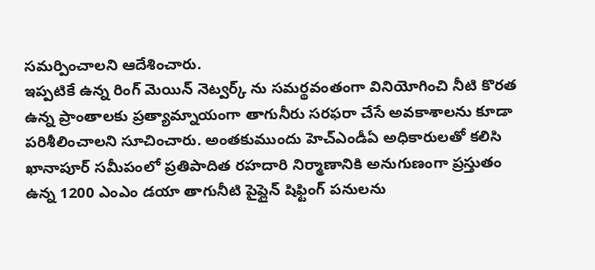సమర్పించాలని ఆదేశించారు.
ఇప్పటికే ఉన్న రింగ్ మెయిన్ నెట్వర్క్ ను సమర్థవంతంగా వినియోగించి నీటి కొరత ఉన్న ప్రాంతాలకు ప్రత్యామ్నాయంగా తాగునీరు సరఫరా చేసే అవకాశాలను కూడా పరిశీలించాలని సూచించారు. అంతకుముందు హెచ్ఎండీఏ అధికారులతో కలిసి ఖానాపూర్ సమీపంలో ప్రతిపాదిత రహదారి నిర్మాణానికి అనుగుణంగా ప్రస్తుతం ఉన్న 1200 ఎంఎం డయా తాగునీటి పైప్లైన్ షిఫ్టింగ్ పనులను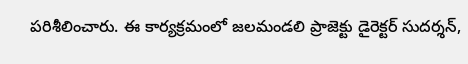పరిశీలించారు. ఈ కార్యక్రమంలో జలమండలి ప్రాజెక్టు డైరెక్టర్ సుదర్శన్,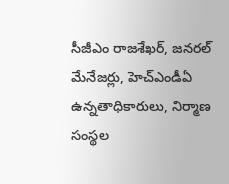సీజీఎం రాజశేఖర్, జనరల్ మేనేజర్లు, హెచ్ఎండీఏ ఉన్నతాధికారులు, నిర్మాణ సంస్థల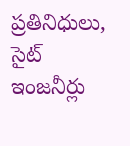ప్రతినిధులు, సైట్ ఇంజనీర్లు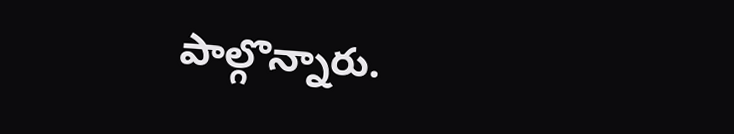పాల్గొన్నారు.